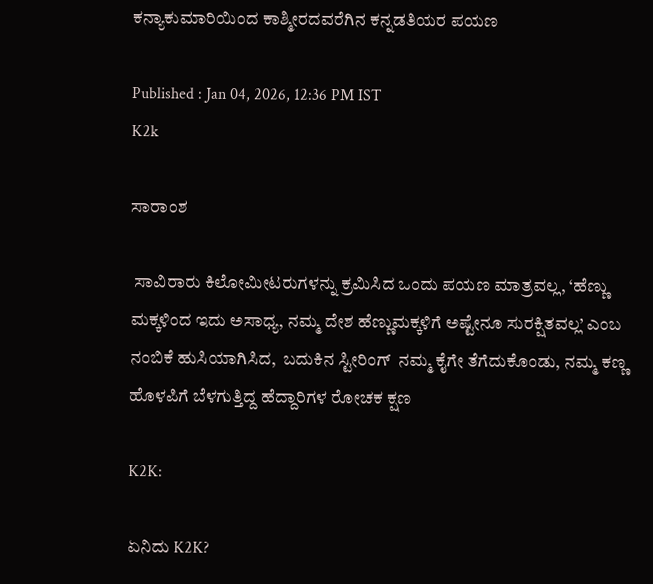ಕನ್ಯಾಕುಮಾರಿಯಿಂದ ಕಾಶ್ಮೀರದವರೆಗಿನ ಕನ್ನಡತಿಯರ ಪಯಣ

Published : Jan 04, 2026, 12:36 PM IST
K2k

ಸಾರಾಂಶ

 ಸಾವಿರಾರು ಕಿಲೋಮೀಟರುಗಳನ್ನು ಕ್ರಮಿಸಿದ ಒಂದು ಪಯಣ ಮಾತ್ರವಲ್ಲ, ‘ಹೆಣ್ಣು ಮಕ್ಕಳಿಂದ ಇದು ಅಸಾಧ್ಯ, ನಮ್ಮ ದೇಶ ಹೆಣ್ಣುಮಕ್ಕಳಿಗೆ ಅಷ್ಟೇನೂ ಸುರಕ್ಷಿತವಲ್ಲ’ ಎಂಬ ನಂಬಿಕೆ ಹುಸಿಯಾಗಿಸಿದ,  ಬದುಕಿನ ಸ್ಟೀರಿಂಗ್  ನಮ್ಮ ಕೈಗೇ ತೆಗೆದುಕೊಂಡು, ನಮ್ಮ ಕಣ್ಣ ಹೊಳಪಿಗೆ ಬೆಳಗುತ್ತಿದ್ದ ಹೆದ್ದಾರಿಗಳ ರೋಚಕ ಕ್ಷಣ

K2K:

ಏನಿದು K2K?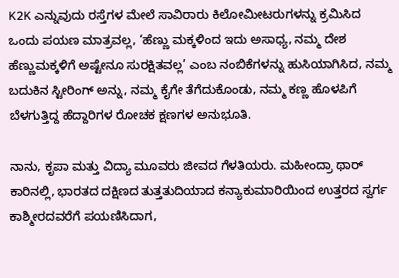K2K ಎನ್ನುವುದು ರಸ್ತೆಗಳ ಮೇಲೆ ಸಾವಿರಾರು ಕಿಲೋಮೀಟರುಗಳನ್ನು ಕ್ರಮಿಸಿದ ಒಂದು ಪಯಣ ಮಾತ್ರವಲ್ಲ, ‘ಹೆಣ್ಣು ಮಕ್ಕಳಿಂದ ಇದು ಅಸಾಧ್ಯ, ನಮ್ಮ ದೇಶ ಹೆಣ್ಣುಮಕ್ಕಳಿಗೆ ಅಷ್ಟೇನೂ ಸುರಕ್ಷಿತವಲ್ಲ’ ಎಂಬ ನಂಬಿಕೆಗಳನ್ನು ಹುಸಿಯಾಗಿಸಿದ, ನಮ್ಮ ಬದುಕಿನ ಸ್ಟೀರಿಂಗ್ ಅನ್ನು, ನಮ್ಮ ಕೈಗೇ ತೆಗೆದುಕೊಂಡು, ನಮ್ಮ ಕಣ್ಣ ಹೊಳಪಿಗೆ ಬೆಳಗುತ್ತಿದ್ದ ಹೆದ್ದಾರಿಗಳ ರೋಚಕ ಕ್ಷಣಗಳ ಅನುಭೂತಿ.

ನಾನು, ಕೃಪಾ ಮತ್ತು ವಿದ್ಯಾ ಮೂವರು ಜೀವದ ಗೆಳತಿಯರು. ಮಹೀಂದ್ರಾ ಥಾರ್ ಕಾರಿನಲ್ಲಿ, ಭಾರತದ ದಕ್ಷಿಣದ ತುತ್ತತುದಿಯಾದ ಕನ್ಯಾಕುಮಾರಿಯಿಂದ ಉತ್ತರದ ಸ್ವರ್ಗ ಕಾಶ್ಮೀರದವರೆಗೆ ಪಯಣಿಸಿದಾಗ,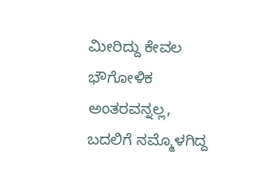ಮೀರಿದ್ದು ಕೇವಲ ಭೌಗೋಳಿಕ ಅಂತರವನ್ನಲ್ಲ, ಬದಲಿಗೆ ನಮ್ಮೊಳಗಿದ್ದ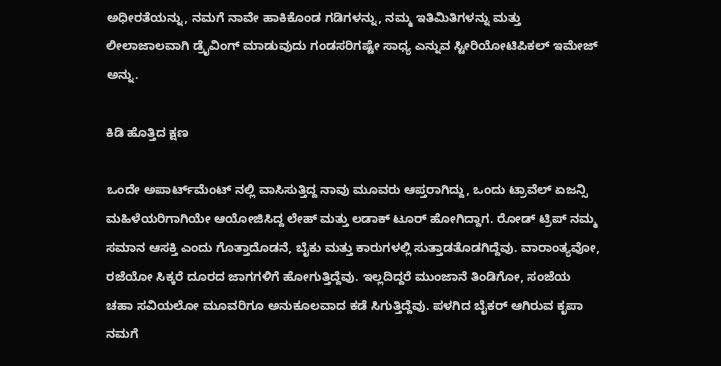ಅಧೀರತೆಯನ್ನು, ನಮಗೆ ನಾವೇ ಹಾಕಿಕೊಂಡ ಗಡಿಗಳನ್ನು, ನಮ್ಮ ಇತಿಮಿತಿಗಳನ್ನು ಮತ್ತು ಲೀಲಾಜಾಲವಾಗಿ ಡ್ರೈವಿಂಗ್ ಮಾಡುವುದು ಗಂಡಸರಿಗಷ್ಟೇ ಸಾಧ್ಯ ಎನ್ನುವ ಸ್ಟೀರಿಯೋಟಿಪಿಕಲ್ ಇಮೇಜ್ ಅನ್ನು.

ಕಿಡಿ ಹೊತ್ತಿದ ಕ್ಷಣ

ಒಂದೇ ಅಪಾರ್ಟ್‌ಮೆಂಟ್‌ ನಲ್ಲಿ ವಾಸಿಸುತ್ತಿದ್ದ ನಾವು ಮೂವರು ಆಪ್ತರಾಗಿದ್ದು, ಒಂದು ಟ್ರಾವೆಲ್ ಏಜನ್ಸಿ ಮಹಿಳೆಯರಿಗಾಗಿಯೇ ಆಯೋಜಿಸಿದ್ದ ಲೇಹ್ ಮತ್ತು ಲಡಾಕ್ ಟೂರ್ ಹೋಗಿದ್ದಾಗ. ರೋಡ್ ಟ್ರಿಪ್ ನಮ್ಮ ಸಮಾನ ಆಸಕ್ತಿ ಎಂದು ಗೊತ್ತಾದೊಡನೆ, ಬೈಕು ಮತ್ತು ಕಾರುಗಳಲ್ಲಿ ಸುತ್ತಾಡತೊಡಗಿದ್ದೆವು. ವಾರಾಂತ್ಯವೋ, ರಜೆಯೋ ಸಿಕ್ಕರೆ ದೂರದ ಜಾಗಗಳಿಗೆ ಹೋಗುತ್ತಿದ್ದೆವು. ಇಲ್ಲದಿದ್ದರೆ ಮುಂಜಾನೆ ತಿಂಡಿಗೋ, ಸಂಜೆಯ ಚಹಾ ಸವಿಯಲೋ ಮೂವರಿಗೂ ಅನುಕೂಲವಾದ ಕಡೆ ಸಿಗುತ್ತಿದ್ದೆವು. ಪಳಗಿದ ಬೈಕರ್ ಆಗಿರುವ ಕೃಪಾ ನಮಗೆ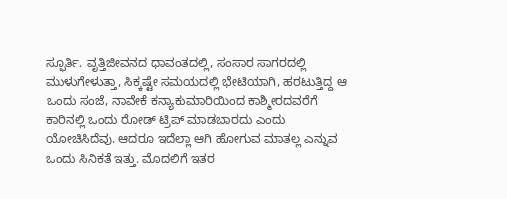ಸ್ಫೂರ್ತಿ. ವೃತ್ತಿಜೀವನದ ಧಾವಂತದಲ್ಲಿ, ಸಂಸಾರ ಸಾಗರದಲ್ಲಿ ಮುಳುಗೇಳುತ್ತಾ, ಸಿಕ್ಕಷ್ಟೇ ಸಮಯದಲ್ಲಿ ಭೇಟಿಯಾಗಿ, ಹರಟುತ್ತಿದ್ದ ಆ ಒಂದು ಸಂಜೆ, ನಾವೇಕೆ ಕನ್ಯಾಕುಮಾರಿಯಿಂದ ಕಾಶ್ಮೀರದವರೆಗೆ ಕಾರಿನಲ್ಲಿ ಒಂದು ರೋಡ್ ಟ್ರಿಪ್ ಮಾಡಬಾರದು ಎಂದು ಯೋಚಿಸಿದೆವು. ಆದರೂ ಇದೆಲ್ಲಾ ಆಗಿ ಹೋಗುವ ಮಾತಲ್ಲ ಎನ್ನುವ ಒಂದು ಸಿನಿಕತೆ ಇತ್ತು. ಮೊದಲಿಗೆ ಇತರ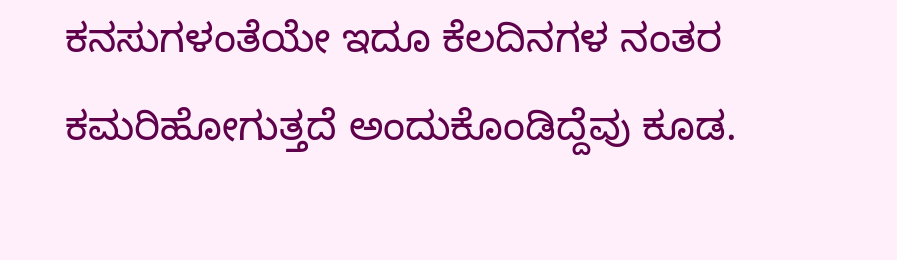ಕನಸುಗಳಂತೆಯೇ ಇದೂ ಕೆಲದಿನಗಳ ನಂತರ ಕಮರಿಹೋಗುತ್ತದೆ ಅಂದುಕೊಂಡಿದ್ದೆವು ಕೂಡ.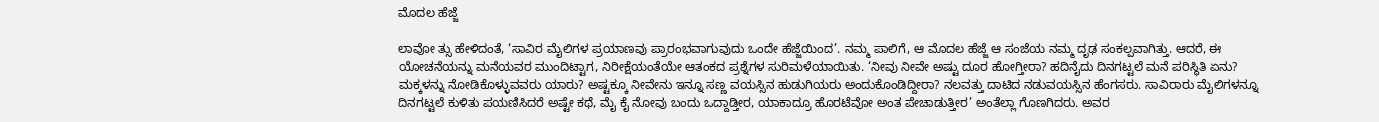ಮೊದಲ ಹೆಜ್ಜೆ

ಲಾವೋ ತ್ಸು ಹೇಳಿದಂತೆ, ‘ಸಾವಿರ ಮೈಲಿಗಳ ಪ್ರಯಾಣವು ಪ್ರಾರಂಭವಾಗುವುದು ಒಂದೇ ಹೆಜ್ಜೆಯಿಂದ’. ನಮ್ಮ ಪಾಲಿಗೆ, ಆ ಮೊದಲ ಹೆಜ್ಜೆ ಆ ಸಂಜೆಯ ನಮ್ಮ ದೃಢ ಸಂಕಲ್ಪವಾಗಿತ್ತು. ಆದರೆ, ಈ ಯೋಚನೆಯನ್ನು ಮನೆಯವರ ಮುಂದಿಟ್ಟಾಗ, ನಿರೀಕ್ಷೆಯಂತೆಯೇ ಆತಂಕದ ಪ್ರಶ್ನೆಗಳ ಸುರಿಮಳೆಯಾಯಿತು. ‘ನೀವು ನೀವೇ ಅಷ್ಟು ದೂರ ಹೋಗ್ತೀರಾ? ಹದಿನೈದು ದಿನಗಟ್ಟಲೆ ಮನೆ ಪರಿಸ್ಥಿತಿ ಏನು? ಮಕ್ಕಳನ್ನು ನೋಡಿಕೊಳ್ಳುವವರು ಯಾರು? ಅಷ್ಟಕ್ಕೂ ನೀವೇನು ಇನ್ನೂ ಸಣ್ಣ ವಯಸ್ಸಿನ ಹುಡುಗಿಯರು ಅಂದುಕೊಂಡಿದ್ದೀರಾ? ನಲವತ್ತು ದಾಟಿದ ನಡುವಯಸ್ಸಿನ ಹೆಂಗಸರು. ಸಾವಿರಾರು ಮೈಲಿಗಳನ್ನೂ ದಿನಗಟ್ಟಲೆ ಕುಳಿತು ಪಯಣಿಸಿದರೆ ಅಷ್ಟೇ ಕಥೆ, ಮೈ ಕೈ ನೋವು ಬಂದು ಒದ್ದಾಡ್ತೀರ, ಯಾಕಾದ್ರೂ ಹೊರಟೆವೋ ಅಂತ ಪೇಚಾಡುತ್ತೀರ’ ಅಂತೆಲ್ಲಾ ಗೊಣಗಿದರು. ಅವರ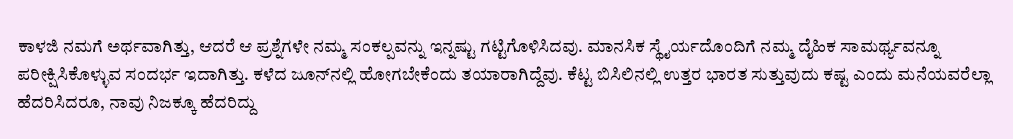ಕಾಳಜಿ ನಮಗೆ ಅರ್ಥವಾಗಿತ್ತು, ಆದರೆ ಆ ಪ್ರಶ್ನೆಗಳೇ ನಮ್ಮ ಸಂಕಲ್ಪವನ್ನು ಇನ್ನಷ್ಟು ಗಟ್ಟಿಗೊಳಿಸಿದವು. ಮಾನಸಿಕ ಸ್ಥೈರ್ಯದೊಂದಿಗೆ ನಮ್ಮ ದೈಹಿಕ ಸಾಮರ್ಥ್ಯವನ್ನೂ ಪರೀಕ್ಷಿಸಿಕೊಳ್ಳುವ ಸಂದರ್ಭ ಇದಾಗಿತ್ತು. ಕಳೆದ ಜೂನ್‌ನಲ್ಲಿ ಹೋಗಬೇಕೆಂದು ತಯಾರಾಗಿದ್ದೆವು. ಕೆಟ್ಟ ಬಿಸಿಲಿನಲ್ಲಿ ಉತ್ತರ ಭಾರತ ಸುತ್ತುವುದು ಕಷ್ಟ ಎಂದು ಮನೆಯವರೆಲ್ಲಾ ಹೆದರಿಸಿದರೂ, ನಾವು ನಿಜಕ್ಕೂ ಹೆದರಿದ್ದು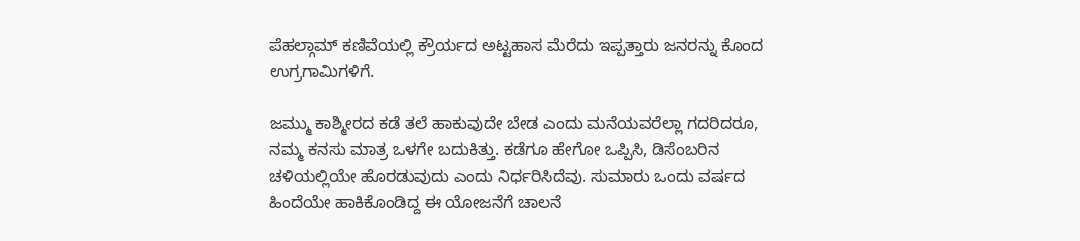ಪೆಹಲ್ಗಾಮ್ ಕಣಿವೆಯಲ್ಲಿ ಕ್ರೌರ್ಯದ ಅಟ್ಟಹಾಸ ಮೆರೆದು ಇಪ್ಪತ್ತಾರು ಜನರನ್ನು ಕೊಂದ ಉಗ್ರಗಾಮಿಗಳಿಗೆ.

ಜಮ್ಮು ಕಾಶ್ಮೀರದ ಕಡೆ ತಲೆ ಹಾಕುವುದೇ ಬೇಡ ಎಂದು ಮನೆಯವರೆಲ್ಲಾ ಗದರಿದರೂ, ನಮ್ಮ ಕನಸು ಮಾತ್ರ ಒಳಗೇ ಬದುಕಿತ್ತು. ಕಡೆಗೂ ಹೇಗೋ ಒಪ್ಪಿಸಿ, ಡಿಸೆಂಬರಿನ ಚಳಿಯಲ್ಲಿಯೇ ಹೊರಡುವುದು ಎಂದು ನಿರ್ಧರಿಸಿದೆವು. ಸುಮಾರು ಒಂದು ವರ್ಷದ ಹಿಂದೆಯೇ ಹಾಕಿಕೊಂಡಿದ್ದ ಈ ಯೋಜನೆಗೆ ಚಾಲನೆ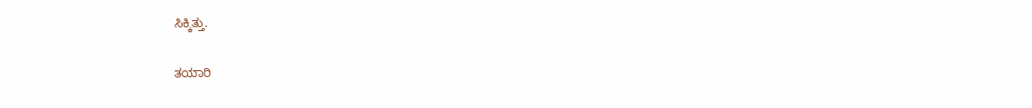ಸಿಕ್ಕಿತ್ತು.

ತಯಾರಿ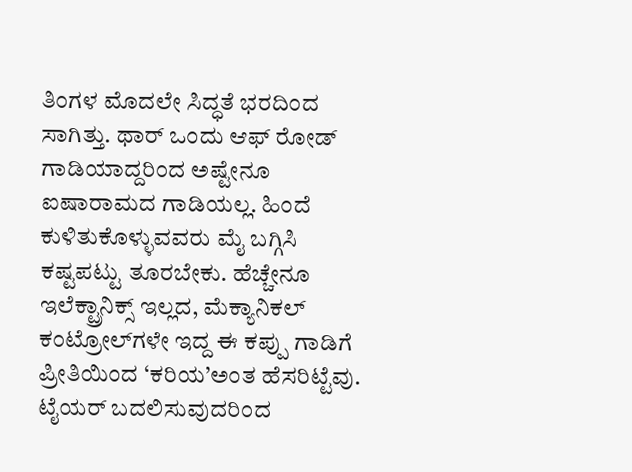ತಿಂಗಳ ಮೊದಲೇ ಸಿದ್ಧತೆ ಭರದಿಂದ ಸಾಗಿತ್ತು. ಥಾರ್ ಒಂದು ಆಫ್ ರೋಡ್ ಗಾಡಿಯಾದ್ದರಿಂದ ಅಷ್ಟೇನೂ ಐಷಾರಾಮದ ಗಾಡಿಯಲ್ಲ. ಹಿಂದೆ ಕುಳಿತುಕೊಳ್ಳುವವರು ಮೈ ಬಗ್ಗಿಸಿ ಕಷ್ಟಪಟ್ಟು ತೂರಬೇಕು. ಹೆಚ್ಚೇನೂ ಇಲೆಕ್ಟ್ರಾನಿಕ್ಸ್ ಇಲ್ಲದ, ಮೆಕ್ಯಾನಿಕಲ್ ಕಂಟ್ರೋಲ್‌ಗಳೇ ಇದ್ದ ಈ ಕಪ್ಪು ಗಾಡಿಗೆ ಪ್ರೀತಿಯಿಂದ ‘ಕರಿಯ’ಅಂತ ಹೆಸರಿಟ್ಟೆವು. ಟೈಯರ್ ಬದಲಿಸುವುದರಿಂದ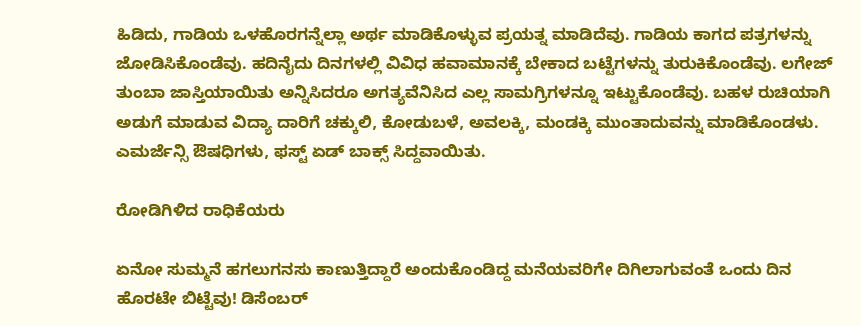ಹಿಡಿದು, ಗಾಡಿಯ ಒಳಹೊರಗನ್ನೆಲ್ಲಾ ಅರ್ಥ ಮಾಡಿಕೊಳ್ಳುವ ಪ್ರಯತ್ನ ಮಾಡಿದೆವು. ಗಾಡಿಯ ಕಾಗದ ಪತ್ರಗಳನ್ನು ಜೋಡಿಸಿಕೊಂಡೆವು. ಹದಿನೈದು ದಿನಗಳಲ್ಲಿ ವಿವಿಧ ಹವಾಮಾನಕ್ಕೆ ಬೇಕಾದ ಬಟ್ಟೆಗಳನ್ನು ತುರುಕಿಕೊಂಡೆವು. ಲಗೇಜ್ ತುಂಬಾ ಜಾಸ್ತಿಯಾಯಿತು ಅನ್ನಿಸಿದರೂ ಅಗತ್ಯವೆನಿಸಿದ ಎಲ್ಲ ಸಾಮಗ್ರಿಗಳನ್ನೂ ಇಟ್ಟುಕೊಂಡೆವು. ಬಹಳ ರುಚಿಯಾಗಿ ಅಡುಗೆ ಮಾಡುವ ವಿದ್ಯಾ ದಾರಿಗೆ ಚಕ್ಕುಲಿ, ಕೋಡುಬಳೆ, ಅವಲಕ್ಕಿ, ಮಂಡಕ್ಕಿ ಮುಂತಾದುವನ್ನು ಮಾಡಿಕೊಂಡಳು. ಎಮರ್ಜೆನ್ಸಿ ಔಷಧಿಗಳು, ಫಸ್ಟ್ ಏಡ್ ಬಾಕ್ಸ್ ಸಿದ್ದವಾಯಿತು.

ರೋಡಿಗಿಳಿದ ರಾಧಿಕೆಯರು

ಏನೋ ಸುಮ್ಮನೆ ಹಗಲುಗನಸು ಕಾಣುತ್ತಿದ್ದಾರೆ ಅಂದುಕೊಂಡಿದ್ದ ಮನೆಯವರಿಗೇ ದಿಗಿಲಾಗುವಂತೆ ಒಂದು ದಿನ ಹೊರಟೇ ಬಿಟ್ಟೆವು! ಡಿಸೆಂಬರ್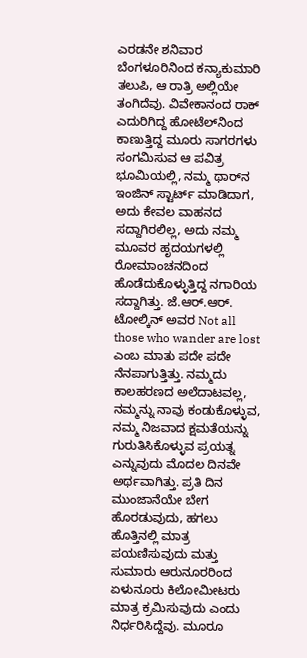ಎರಡನೇ ಶನಿವಾರ ಬೆಂಗಳೂರಿನಿಂದ ಕನ್ಯಾಕುಮಾರಿ ತಲುಪಿ, ಆ ರಾತ್ರಿ ಅಲ್ಲಿಯೇ ತಂಗಿದೆವು. ವಿವೇಕಾನಂದ ರಾಕ್ ಎದುರಿಗಿದ್ದ ಹೋಟೆಲ್‌ನಿಂದ ಕಾಣುತ್ತಿದ್ದ ಮೂರು ಸಾಗರಗಳು ಸಂಗಮಿಸುವ ಆ ಪವಿತ್ರ ಭೂಮಿಯಲ್ಲಿ, ನಮ್ಮ ಥಾರ್‌ನ ಇಂಜಿನ್ ಸ್ಟಾರ್ಟ್ ಮಾಡಿದಾಗ, ಅದು ಕೇವಲ ವಾಹನದ ಸದ್ದಾಗಿರಲಿಲ್ಲ, ಅದು ನಮ್ಮ ಮೂವರ ಹೃದಯಗಳಲ್ಲಿ ರೋಮಾಂಚನದಿಂದ ಹೊಡೆದುಕೊಳ್ಳುತ್ತಿದ್ದ ನಗಾರಿಯ ಸದ್ದಾಗಿತ್ತು. ಜೆ.ಆರ್.ಆರ್. ಟೋಲ್ಕಿನ್ ಅವರ Not all those who wander are lost ಎಂಬ ಮಾತು ಪದೇ ಪದೇ ನೆನಪಾಗುತ್ತಿತ್ತು. ನಮ್ಮದು ಕಾಲಹರಣದ ಅಲೆದಾಟವಲ್ಲ, ನಮ್ಮನ್ನು ನಾವು ಕಂಡುಕೊಳ್ಳುವ, ನಮ್ಮ ನಿಜವಾದ ಕ್ಷಮತೆಯನ್ನು ಗುರುತಿಸಿಕೊಳ್ಳುವ ಪ್ರಯತ್ನ ಎನ್ನುವುದು ಮೊದಲ ದಿನವೇ ಅರ್ಥವಾಗಿತ್ತು. ಪ್ರತಿ ದಿನ ಮುಂಜಾನೆಯೇ ಬೇಗ ಹೊರಡುವುದು, ಹಗಲು ಹೊತ್ತಿನಲ್ಲಿ ಮಾತ್ರ ಪಯಣಿಸುವುದು ಮತ್ತು ಸುಮಾರು ಆರುನೂರರಿಂದ ಏಳುನೂರು ಕಿಲೋಮೀಟರು ಮಾತ್ರ ಕ್ರಮಿಸುವುದು ಎಂದು ನಿರ್ಧರಿಸಿದ್ದೆವು. ಮೂರೂ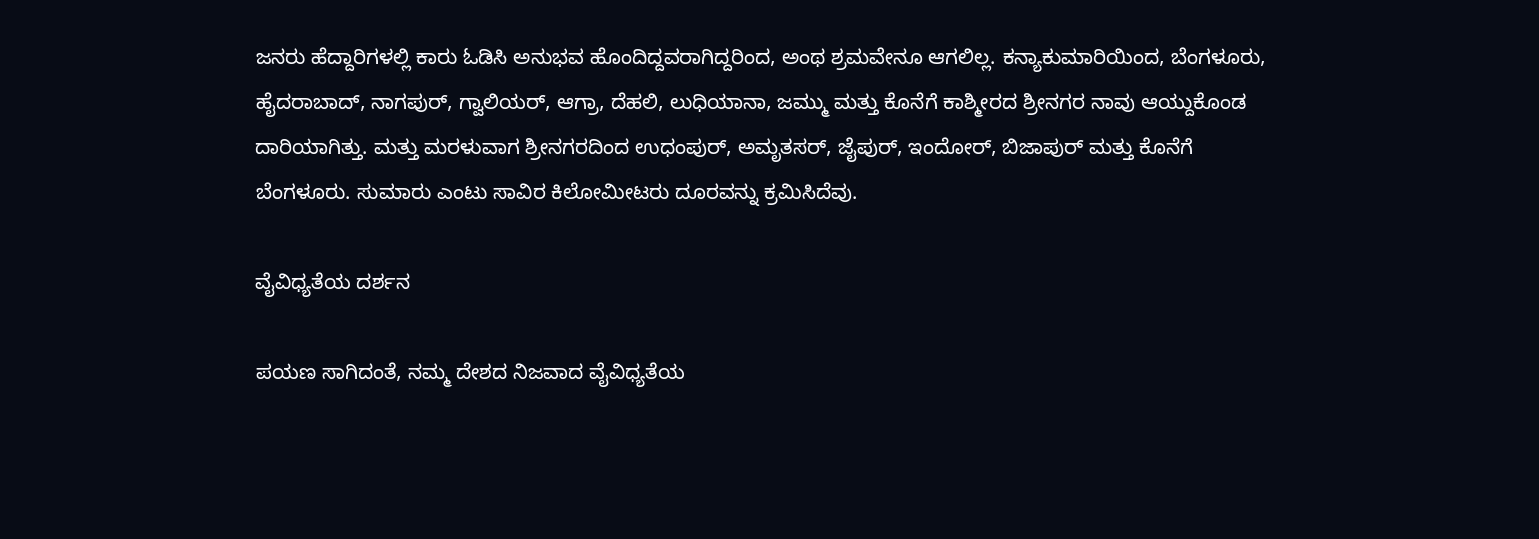ಜನರು ಹೆದ್ದಾರಿಗಳಲ್ಲಿ ಕಾರು ಓಡಿಸಿ ಅನುಭವ ಹೊಂದಿದ್ದವರಾಗಿದ್ದರಿಂದ, ಅಂಥ ಶ್ರಮವೇನೂ ಆಗಲಿಲ್ಲ. ಕನ್ಯಾಕುಮಾರಿಯಿಂದ, ಬೆಂಗಳೂರು, ಹೈದರಾಬಾದ್, ನಾಗಪುರ್, ಗ್ವಾಲಿಯರ್, ಆಗ್ರಾ, ದೆಹಲಿ, ಲುಧಿಯಾನಾ, ಜಮ್ಮು ಮತ್ತು ಕೊನೆಗೆ ಕಾಶ್ಮೀರದ ಶ್ರೀನಗರ ನಾವು ಆಯ್ದುಕೊಂಡ ದಾರಿಯಾಗಿತ್ತು. ಮತ್ತು ಮರಳುವಾಗ ಶ್ರೀನಗರದಿಂದ ಉಧಂಪುರ್, ಅಮೃತಸರ್, ಜೈಪುರ್, ಇಂದೋರ್, ಬಿಜಾಪುರ್ ಮತ್ತು ಕೊನೆಗೆ ಬೆಂಗಳೂರು. ಸುಮಾರು ಎಂಟು ಸಾವಿರ ಕಿಲೋಮೀಟರು ದೂರವನ್ನು ಕ್ರಮಿಸಿದೆವು.

ವೈವಿಧ್ಯತೆಯ ದರ್ಶನ

ಪಯಣ ಸಾಗಿದಂತೆ, ನಮ್ಮ ದೇಶದ ನಿಜವಾದ ವೈವಿಧ್ಯತೆಯ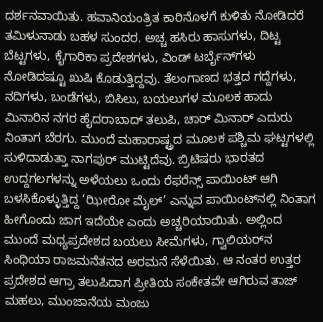ದರ್ಶನವಾಯಿತು. ಹವಾನಿಯಂತ್ರಿತ ಕಾರಿನೊಳಗೆ ಕುಳಿತು ನೋಡಿದರೆ ತಮಿಳುನಾಡು ಬಹಳ ಸುಂದರ. ಅಚ್ಚ ಹಸಿರು ಹಾಸುಗಳು, ದಿಟ್ಟ ಬೆಟ್ಟಗಳು, ಕೈಗಾರಿಕಾ ಪ್ರದೇಶಗಳು, ವಿಂಡ್ ಟರ್ಬೈನ್‌ಗಳು ನೋಡಿದಷ್ಟೂ ಖುಷಿ ಕೊಡುತ್ತಿದ್ದವು. ತೆಲಂಗಾಣದ ಭತ್ತದ ಗದ್ದೆಗಳು, ನದಿಗಳು, ಬಂಡೆಗಳು, ಬಿಸಿಲು, ಬಯಲುಗಳ ಮೂಲಕ ಹಾದು ಮಿನಾರಿನ ನಗರ ಹೈದರಾಬಾದ್ ತಲುಪಿ, ಚಾರ್ ಮಿನಾರ್ ಎದುರು ನಿಂತಾಗ ಬೆರಗು. ಮುಂದೆ ಮಹಾರಾಷ್ಟ್ರದ ಮೂಲಕ ಪಶ್ಚಿಮ ಘಟ್ಟಗಳಲ್ಲಿ ಸುಳಿದಾಡುತ್ತಾ ನಾಗಪುರ್ ಮುಟ್ಟಿದೆವು. ಬ್ರಿಟಿಷರು ಭಾರತದ ಉದ್ದಗಲಗಳನ್ನು ಅಳೆಯಲು ಒಂದು ರೆಫರೆನ್ಸ್ ಪಾಯಿಂಟ್ ಆಗಿ ಬಳಸಿಕೊಳ್ಳುತ್ತಿದ್ದ ‘ಝೀರೋ ಮೈಲ್’ ಎನ್ನುವ ಪಾಯಿಂಟ್‌ನಲ್ಲಿ ನಿಂತಾಗ ಹೀಗೊಂದು ಜಾಗ ಇದೆಯೇ ಎಂದು ಅಚ್ಚರಿಯಾಯಿತು. ಅಲ್ಲಿಂದ ಮುಂದೆ ಮಧ್ಯಪ್ರದೇಶದ ಬಯಲು ಸೀಮೆಗಳು, ಗ್ವಾಲಿಯರ್‌ನ ಸಿಂಧಿಯಾ ರಾಜಮನೆತನದ ಅರಮನೆ ಸೆಳೆಯಿತು. ಆ ನಂತರ ಉತ್ತರ ಪ್ರದೇಶದ ಆಗ್ರಾ ತಲುಪಿದಾಗ ಪ್ರೀತಿಯ ಸಂಕೇತವೇ ಆಗಿರುವ ತಾಜ್ ಮಹಲು, ಮುಂಜಾನೆಯ ಮಂಜು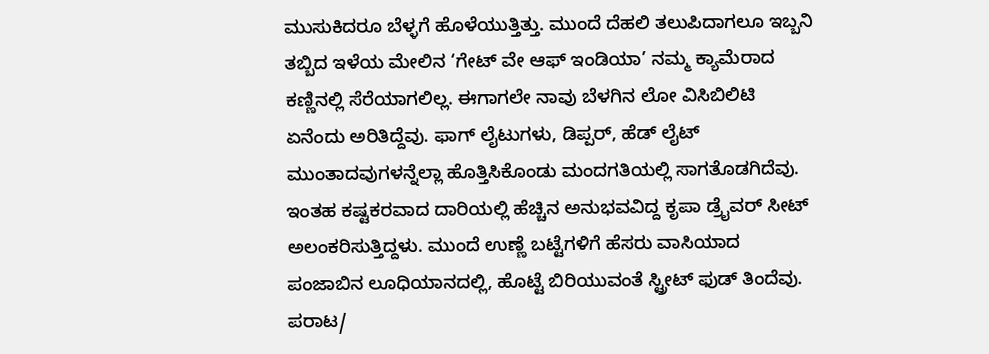ಮುಸುಕಿದರೂ ಬೆಳ್ಳಗೆ ಹೊಳೆಯುತ್ತಿತ್ತು. ಮುಂದೆ ದೆಹಲಿ ತಲುಪಿದಾಗಲೂ ಇಬ್ಬನಿ ತಬ್ಬಿದ ಇಳೆಯ ಮೇಲಿನ ‘ಗೇಟ್ ವೇ ಆಫ್ ಇಂಡಿಯಾ’ ನಮ್ಮ ಕ್ಯಾಮೆರಾದ ಕಣ್ಣಿನಲ್ಲಿ ಸೆರೆಯಾಗಲಿಲ್ಲ. ಈಗಾಗಲೇ ನಾವು ಬೆಳಗಿನ ಲೋ ವಿಸಿಬಿಲಿಟಿ ಏನೆಂದು ಅರಿತಿದ್ದೆವು. ಫಾಗ್ ಲೈಟುಗಳು, ಡಿಪ್ಪರ್, ಹೆಡ್ ಲೈಟ್ ಮುಂತಾದವುಗಳನ್ನೆಲ್ಲಾ ಹೊತ್ತಿಸಿಕೊಂಡು ಮಂದಗತಿಯಲ್ಲಿ ಸಾಗತೊಡಗಿದೆವು. ಇಂತಹ ಕಷ್ಟಕರವಾದ ದಾರಿಯಲ್ಲಿ ಹೆಚ್ಚಿನ ಅನುಭವವಿದ್ದ ಕೃಪಾ ಡ್ರೈವರ್ ಸೀಟ್ ಅಲಂಕರಿಸುತ್ತಿದ್ದಳು. ಮುಂದೆ ಉಣ್ಣೆ ಬಟ್ಟೆಗಳಿಗೆ ಹೆಸರು ವಾಸಿಯಾದ ಪಂಜಾಬಿನ ಲೂಧಿಯಾನದಲ್ಲಿ, ಹೊಟ್ಟೆ ಬಿರಿಯುವಂತೆ ಸ್ಟ್ರೀಟ್ ಫುಡ್ ತಿಂದೆವು. ಪರಾಟ/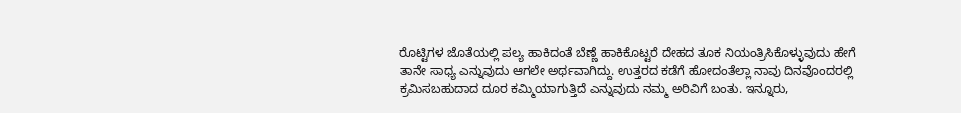ರೊಟ್ಟಿಗಳ ಜೊತೆಯಲ್ಲಿ ಪಲ್ಯ ಹಾಕಿದಂತೆ ಬೆಣ್ಣೆ ಹಾಕಿಕೊಟ್ಟರೆ ದೇಹದ ತೂಕ ನಿಯಂತ್ರಿಸಿಕೊಳ್ಳುವುದು ಹೇಗೆ ತಾನೇ ಸಾಧ್ಯ ಎನ್ನುವುದು ಆಗಲೇ ಅರ್ಥವಾಗಿದ್ದು. ಉತ್ತರದ ಕಡೆಗೆ ಹೋದಂತೆಲ್ಲಾ ನಾವು ದಿನವೊಂದರಲ್ಲಿ ಕ್ರಮಿಸಬಹುದಾದ ದೂರ ಕಮ್ಮಿಯಾಗುತ್ತಿದೆ ಎನ್ನುವುದು ನಮ್ಮ ಅರಿವಿಗೆ ಬಂತು. ಇನ್ನೂರು,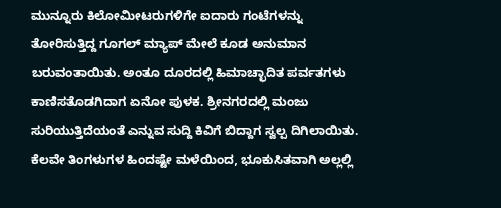ಮುನ್ನೂರು ಕಿಲೋಮೀಟರುಗಳಿಗೇ ಐದಾರು ಗಂಟೆಗಳನ್ನು ತೋರಿಸುತ್ತಿದ್ದ ಗೂಗಲ್ ಮ್ಯಾಪ್ ಮೇಲೆ ಕೂಡ ಅನುಮಾನ ಬರುವಂತಾಯಿತು. ಅಂತೂ ದೂರದಲ್ಲಿ ಹಿಮಾಚ್ಛಾದಿತ ಪರ್ವತಗಳು ಕಾಣಿಸತೊಡಗಿದಾಗ ಏನೋ ಪುಳಕ. ಶ್ರೀನಗರದಲ್ಲಿ ಮಂಜು ಸುರಿಯುತ್ತಿದೆಯಂತೆ ಎನ್ನುವ ಸುದ್ದಿ ಕಿವಿಗೆ ಬಿದ್ದಾಗ ಸ್ವಲ್ಪ ದಿಗಿಲಾಯಿತು. ಕೆಲವೇ ತಿಂಗಳುಗಳ ಹಿಂದಷ್ಟೇ ಮಳೆಯಿಂದ, ಭೂಕುಸಿತವಾಗಿ ಅಲ್ಲಲ್ಲಿ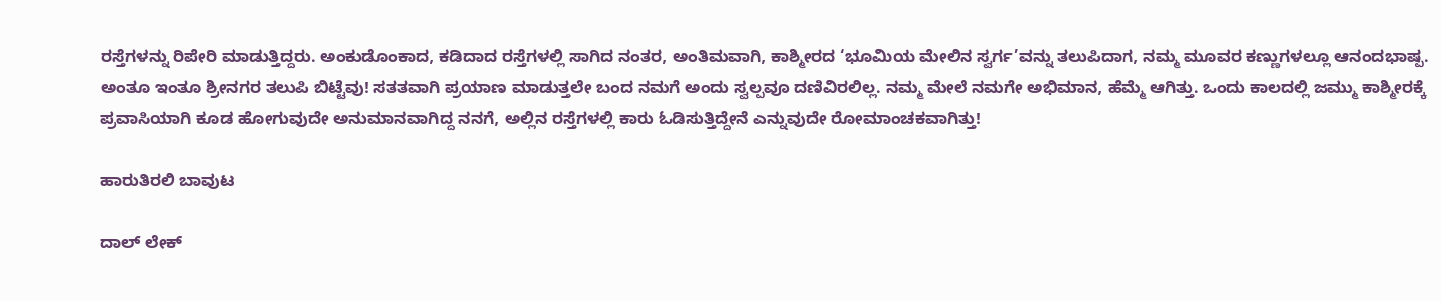ರಸ್ತೆಗಳನ್ನು ರಿಪೇರಿ ಮಾಡುತ್ತಿದ್ದರು. ಅಂಕುಡೊಂಕಾದ, ಕಡಿದಾದ ರಸ್ತೆಗಳಲ್ಲಿ ಸಾಗಿದ ನಂತರ, ಅಂತಿಮವಾಗಿ, ಕಾಶ್ಮೀರದ ‘ಭೂಮಿಯ ಮೇಲಿನ ಸ್ವರ್ಗ’ವನ್ನು ತಲುಪಿದಾಗ, ನಮ್ಮ ಮೂವರ ಕಣ್ಣುಗಳಲ್ಲೂ ಆನಂದಭಾಷ್ಪ. ಅಂತೂ ಇಂತೂ ಶ್ರೀನಗರ ತಲುಪಿ ಬಿಟ್ಟೆವು! ಸತತವಾಗಿ ಪ್ರಯಾಣ ಮಾಡುತ್ತಲೇ ಬಂದ ನಮಗೆ ಅಂದು ಸ್ವಲ್ಪವೂ ದಣಿವಿರಲಿಲ್ಲ. ನಮ್ಮ ಮೇಲೆ ನಮಗೇ ಅಭಿಮಾನ, ಹೆಮ್ಮೆ ಆಗಿತ್ತು. ಒಂದು ಕಾಲದಲ್ಲಿ ಜಮ್ಮು ಕಾಶ್ಮೀರಕ್ಕೆ ಪ್ರವಾಸಿಯಾಗಿ ಕೂಡ ಹೋಗುವುದೇ ಅನುಮಾನವಾಗಿದ್ದ ನನಗೆ, ಅಲ್ಲಿನ ರಸ್ತೆಗಳಲ್ಲಿ ಕಾರು ಓಡಿಸುತ್ತಿದ್ದೇನೆ ಎನ್ನುವುದೇ ರೋಮಾಂಚಕವಾಗಿತ್ತು!

ಹಾರುತಿರಲಿ ಬಾವುಟ

ದಾಲ್ ಲೇಕ್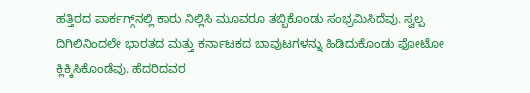ಹತ್ತಿರದ ಪಾರ್ಕಗ್ಗ್‌ನಲ್ಲಿ ಕಾರು ನಿಲ್ಲಿಸಿ ಮೂವರೂ ತಬ್ಬಿಕೊಂಡು ಸಂಭ್ರಮಿಸಿದೆವು. ಸ್ವಲ್ಪ ದಿಗಿಲಿನಿಂದಲೇ ಭಾರತದ ಮತ್ತು ಕರ್ನಾಟಕದ ಬಾವುಟಗಳನ್ನು ಹಿಡಿದುಕೊಂಡು ಫೋಟೋ ಕ್ಲಿಕ್ಕಿಸಿಕೊಂಡೆವು. ಹೆದರಿದವರ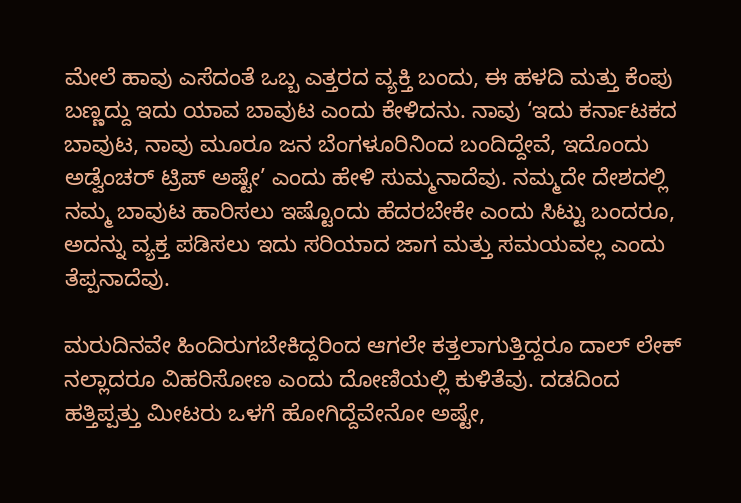ಮೇಲೆ ಹಾವು ಎಸೆದಂತೆ ಒಬ್ಬ ಎತ್ತರದ ವ್ಯಕ್ತಿ ಬಂದು, ಈ ಹಳದಿ ಮತ್ತು ಕೆಂಪು ಬಣ್ಣದ್ದು ಇದು ಯಾವ ಬಾವುಟ ಎಂದು ಕೇಳಿದನು. ನಾವು ‘ಇದು ಕರ್ನಾಟಕದ ಬಾವುಟ, ನಾವು ಮೂರೂ ಜನ ಬೆಂಗಳೂರಿನಿಂದ ಬಂದಿದ್ದೇವೆ, ಇದೊಂದು ಅಡ್ವೆಂಚರ್ ಟ್ರಿಪ್ ಅಷ್ಟೇ’ ಎಂದು ಹೇಳಿ ಸುಮ್ಮನಾದೆವು. ನಮ್ಮದೇ ದೇಶದಲ್ಲಿ ನಮ್ಮ ಬಾವುಟ ಹಾರಿಸಲು ಇಷ್ಟೊಂದು ಹೆದರಬೇಕೇ ಎಂದು ಸಿಟ್ಟು ಬಂದರೂ, ಅದನ್ನು ವ್ಯಕ್ತ ಪಡಿಸಲು ಇದು ಸರಿಯಾದ ಜಾಗ ಮತ್ತು ಸಮಯವಲ್ಲ ಎಂದು ತೆಪ್ಪನಾದೆವು.

ಮರುದಿನವೇ ಹಿಂದಿರುಗಬೇಕಿದ್ದರಿಂದ ಆಗಲೇ ಕತ್ತಲಾಗುತ್ತಿದ್ದರೂ ದಾಲ್ ಲೇಕ್ ನಲ್ಲಾದರೂ ವಿಹರಿಸೋಣ ಎಂದು ದೋಣಿಯಲ್ಲಿ ಕುಳಿತೆವು. ದಡದಿಂದ ಹತ್ತಿಪ್ಪತ್ತು ಮೀಟರು ಒಳಗೆ ಹೋಗಿದ್ದೆವೇನೋ ಅಷ್ಟೇ,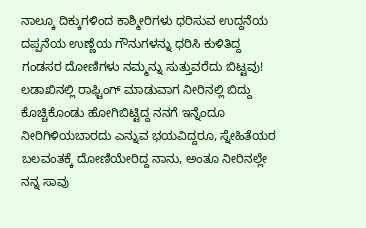ನಾಲ್ಕೂ ದಿಕ್ಕುಗಳಿಂದ ಕಾಶ್ಮೀರಿಗಳು ಧರಿಸುವ ಉದ್ದನೆಯ ದಪ್ಪನೆಯ ಉಣ್ಣೆಯ ಗೌನುಗಳನ್ನು ಧರಿಸಿ ಕುಳಿತಿದ್ದ ಗಂಡಸರ ದೋಣಿಗಳು ನಮ್ಮನ್ನು ಸುತ್ತುವರೆದು ಬಿಟ್ಟವು! ಲಡಾಖಿನಲ್ಲಿ ರಾಫ್ಟಿಂಗ್ ಮಾಡುವಾಗ ನೀರಿನಲ್ಲಿ ಬಿದ್ದು ಕೊಚ್ಚಿಕೊಂಡು ಹೋಗಿಬಿಟ್ಟಿದ್ದ ನನಗೆ ಇನ್ನೆಂದೂ ನೀರಿಗಿಳಿಯಬಾರದು ಎನ್ನುವ ಭಯವಿದ್ದರೂ, ಸ್ನೇಹಿತೆಯರ ಬಲವಂತಕ್ಕೆ ದೋಣಿಯೇರಿದ್ದ ನಾನು, ಅಂತೂ ನೀರಿನಲ್ಲೇ ನನ್ನ ಸಾವು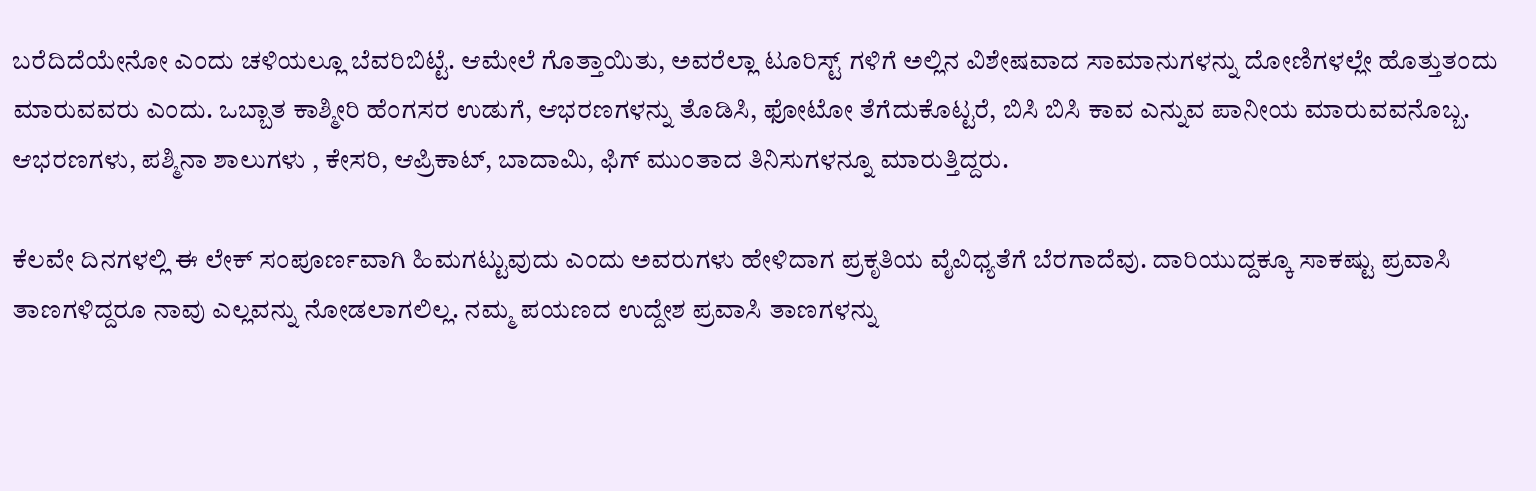ಬರೆದಿದೆಯೇನೋ ಎಂದು ಚಳಿಯಲ್ಲೂ ಬೆವರಿಬಿಟ್ಟೆ. ಆಮೇಲೆ ಗೊತ್ತಾಯಿತು, ಅವರೆಲ್ಲಾ ಟೂರಿಸ್ಟ್ ಗಳಿಗೆ ಅಲ್ಲಿನ ವಿಶೇಷವಾದ ಸಾಮಾನುಗಳನ್ನು ದೋಣಿಗಳಲ್ಲೇ ಹೊತ್ತುತಂದು ಮಾರುವವರು ಎಂದು. ಒಬ್ಬಾತ ಕಾಶ್ಮೀರಿ ಹೆಂಗಸರ ಉಡುಗೆ, ಆಭರಣಗಳನ್ನು ತೊಡಿಸಿ, ಫೋಟೋ ತೆಗೆದುಕೊಟ್ಟರೆ, ಬಿಸಿ ಬಿಸಿ ಕಾವ ಎನ್ನುವ ಪಾನೀಯ ಮಾರುವವನೊಬ್ಬ. ಆಭರಣಗಳು, ಪಶ್ಮಿನಾ ಶಾಲುಗಳು , ಕೇಸರಿ, ಆಪ್ರಿಕಾಟ್, ಬಾದಾಮಿ, ಫಿಗ್ ಮುಂತಾದ ತಿನಿಸುಗಳನ್ನೂ ಮಾರುತ್ತಿದ್ದರು.

ಕೆಲವೇ ದಿನಗಳಲ್ಲಿ ಈ ಲೇಕ್ ಸಂಪೂರ್ಣವಾಗಿ ಹಿಮಗಟ್ಟುವುದು ಎಂದು ಅವರುಗಳು ಹೇಳಿದಾಗ ಪ್ರಕೃತಿಯ ವೈವಿಧ್ಯತೆಗೆ ಬೆರಗಾದೆವು. ದಾರಿಯುದ್ದಕ್ಕೂ ಸಾಕಷ್ಟು ಪ್ರವಾಸಿ ತಾಣಗಳಿದ್ದರೂ ನಾವು ಎಲ್ಲವನ್ನು ನೋಡಲಾಗಲಿಲ್ಲ. ನಮ್ಮ ಪಯಣದ ಉದ್ದೇಶ ಪ್ರವಾಸಿ ತಾಣಗಳನ್ನು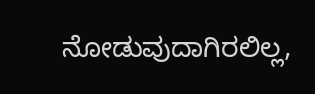ನೋಡುವುದಾಗಿರಲಿಲ್ಲ,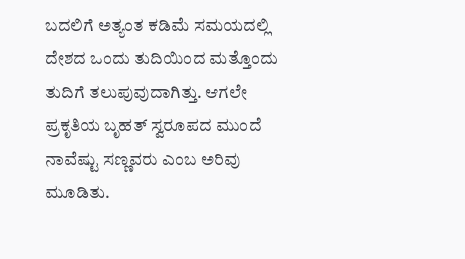ಬದಲಿಗೆ ಅತ್ಯಂತ ಕಡಿಮೆ ಸಮಯದಲ್ಲಿ ದೇಶದ ಒಂದು ತುದಿಯಿಂದ ಮತ್ತೊಂದು ತುದಿಗೆ ತಲುಪುವುದಾಗಿತ್ತು. ಆಗಲೇ ಪ್ರಕೃತಿಯ ಬೃಹತ್ ಸ್ವರೂಪದ ಮುಂದೆ ನಾವೆಷ್ಟು ಸಣ್ಣವರು ಎಂಬ ಅರಿವು ಮೂಡಿತು.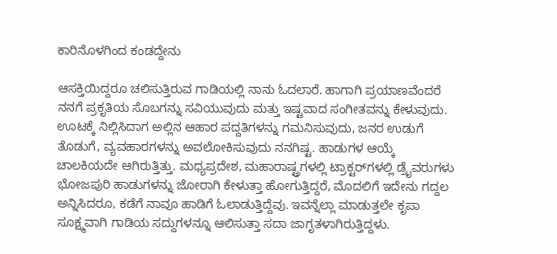ಕಾರಿನೊಳಗಿಂದ ಕಂಡದ್ದೇನು

ಆಸಕ್ತಿಯಿದ್ದರೂ ಚಲಿಸುತ್ತಿರುವ ಗಾಡಿಯಲ್ಲಿ ನಾನು ಓದಲಾರೆ. ಹಾಗಾಗಿ ಪ್ರಯಾಣವೆಂದರೆ ನನಗೆ ಪ್ರಕೃತಿಯ ಸೊಬಗನ್ನು ಸವಿಯುವುದು ಮತ್ತು ಇಷ್ಟವಾದ ಸಂಗೀತವನ್ನು ಕೇಳುವುದು. ಊಟಕ್ಕೆ ನಿಲ್ಲಿಸಿದಾಗ ಅಲ್ಲಿನ ಆಹಾರ ಪದ್ದತಿಗಳನ್ನು ಗಮನಿಸುವುದು, ಜನರ ಉಡುಗೆ ತೊಡುಗೆ, ವ್ಯವಹಾರಗಳನ್ನು ಅವಲೋಕಿಸುವುದು ನನಗಿಷ್ಟ. ಹಾಡುಗಳ ಆಯ್ಕೆ ಚಾಲಕಿಯದೇ ಆಗಿರುತ್ತಿತ್ತು. ಮಧ್ಯಪ್ರದೇಶ, ಮಹಾರಾಷ್ಟ್ರಗಳಲ್ಲಿ ಟ್ರಾಕ್ಟರ್‌ಗಳಲ್ಲಿ ಡ್ರೈವರುಗಳು ಭೋಜಪುರಿ ಹಾಡುಗಳನ್ನು ಜೋರಾಗಿ ಕೇಳುತ್ತಾ ಹೋಗುತ್ತಿದ್ದರೆ, ಮೊದಲಿಗೆ ಇದೇನು ಗದ್ದಲ ಅನ್ನಿಸಿದರೂ, ಕಡೆಗೆ ನಾವೂ ಹಾಡಿಗೆ ಓಲಾಡುತ್ತಿದ್ದೆವು. ಇವನ್ನೆಲ್ಲಾ ಮಾಡುತ್ತಲೇ ಕೃಪಾ ಸೂಕ್ಷ್ಮವಾಗಿ ಗಾಡಿಯ ಸದ್ದುಗಳನ್ನೂ ಆಲಿಸುತ್ತಾ ಸದಾ ಜಾಗೃತಳಾಗಿರುತ್ತಿದ್ದಳು.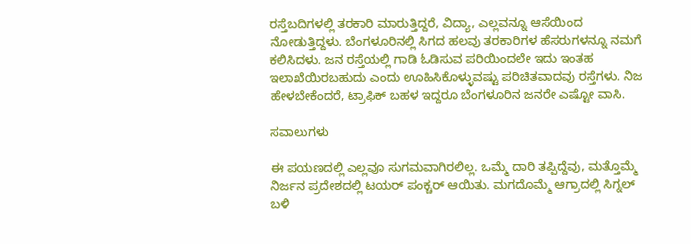ರಸ್ತೆಬದಿಗಳಲ್ಲಿ ತರಕಾರಿ ಮಾರುತ್ತಿದ್ದರೆ, ವಿದ್ಯಾ, ಎಲ್ಲವನ್ನೂ ಆಸೆಯಿಂದ ನೋಡುತ್ತಿದ್ದಳು. ಬೆಂಗಳೂರಿನಲ್ಲಿ ಸಿಗದ ಹಲವು ತರಕಾರಿಗಳ ಹೆಸರುಗಳನ್ನೂ ನಮಗೆ ಕಲಿಸಿದಳು. ಜನ ರಸ್ತೆಯಲ್ಲಿ ಗಾಡಿ ಓಡಿಸುವ ಪರಿಯಿಂದಲೇ ಇದು ಇಂತಹ ಇಲಾಖೆಯಿರಬಹುದು ಎಂದು ಊಹಿಸಿಕೊಳ್ಳುವಷ್ಟು ಪರಿಚಿತವಾದವು ರಸ್ತೆಗಳು. ನಿಜ ಹೇಳಬೇಕೆಂದರೆ, ಟ್ರಾಫಿಕ್ ಬಹಳ ಇದ್ದರೂ ಬೆಂಗಳೂರಿನ ಜನರೇ ಎಷ್ಟೋ ವಾಸಿ.

ಸವಾಲುಗಳು

ಈ ಪಯಣದಲ್ಲಿ ಎಲ್ಲವೂ ಸುಗಮವಾಗಿರಲಿಲ್ಲ. ಒಮ್ಮೆ ದಾರಿ ತಪ್ಪಿದ್ದೆವು, ಮತ್ತೊಮ್ಮೆ ನಿರ್ಜನ ಪ್ರದೇಶದಲ್ಲಿ ಟಯರ್ ಪಂಕ್ಚರ್ ಆಯಿತು. ಮಗದೊಮ್ಮೆ ಆಗ್ರಾದಲ್ಲಿ ಸಿಗ್ನಲ್ ಬಳಿ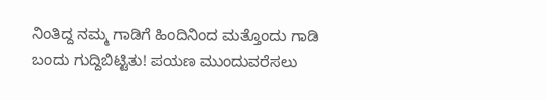ನಿಂತಿದ್ದ ನಮ್ಮ ಗಾಡಿಗೆ ಹಿಂದಿನಿಂದ ಮತ್ತೊಂದು ಗಾಡಿ ಬಂದು ಗುದ್ದಿಬಿಟ್ಟಿತು! ಪಯಣ ಮುಂದುವರೆಸಲು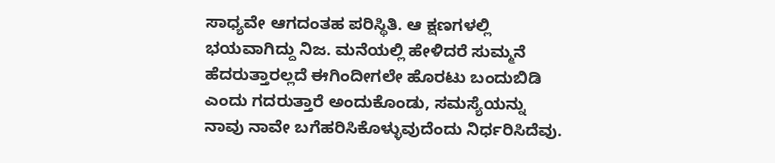ಸಾಧ್ಯವೇ ಆಗದಂತಹ ಪರಿಸ್ಥಿತಿ. ಆ ಕ್ಷಣಗಳಲ್ಲಿ ಭಯವಾಗಿದ್ದು ನಿಜ. ಮನೆಯಲ್ಲಿ ಹೇಳಿದರೆ ಸುಮ್ಮನೆ ಹೆದರುತ್ತಾರಲ್ಲದೆ ಈಗಿಂದೀಗಲೇ ಹೊರಟು ಬಂದುಬಿಡಿ ಎಂದು ಗದರುತ್ತಾರೆ ಅಂದುಕೊಂಡು, ಸಮಸ್ಯೆಯನ್ನು ನಾವು ನಾವೇ ಬಗೆಹರಿಸಿಕೊಳ್ಳುವುದೆಂದು ನಿರ್ಧರಿಸಿದೆವು.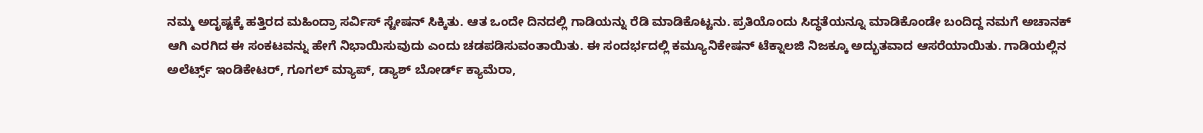ನಮ್ಮ ಅದೃಷ್ಟಕ್ಕೆ ಹತ್ತಿರದ ಮಹಿಂದ್ರಾ ಸರ್ವಿಸ್ ಸ್ಟೇಷನ್ ಸಿಕ್ಕಿತು. ಆತ ಒಂದೇ ದಿನದಲ್ಲಿ ಗಾಡಿಯನ್ನು ರೆಡಿ ಮಾಡಿಕೊಟ್ಟನು. ಪ್ರತಿಯೊಂದು ಸಿದ್ಧತೆಯನ್ನೂ ಮಾಡಿಕೊಂಡೇ ಬಂದಿದ್ದ ನಮಗೆ ಅಚಾನಕ್ ಆಗಿ ಎರಗಿದ ಈ ಸಂಕಟವನ್ನು ಹೇಗೆ ನಿಭಾಯಿಸುವುದು ಎಂದು ಚಡಪಡಿಸುವಂತಾಯಿತು. ಈ ಸಂದರ್ಭದಲ್ಲಿ ಕಮ್ಯೂನಿಕೇಷನ್ ಟೆಕ್ನಾಲಜಿ ನಿಜಕ್ಕೂ ಅದ್ಭುತವಾದ ಆಸರೆಯಾಯಿತು. ಗಾಡಿಯಲ್ಲಿನ ಅಲೆರ್ಟ್ಸ್ ಇಂಡಿಕೇಟರ್, ಗೂಗಲ್ ಮ್ಯಾಪ್, ಡ್ಯಾಶ್ ಬೋರ್ಡ್ ಕ್ಯಾಮೆರಾ,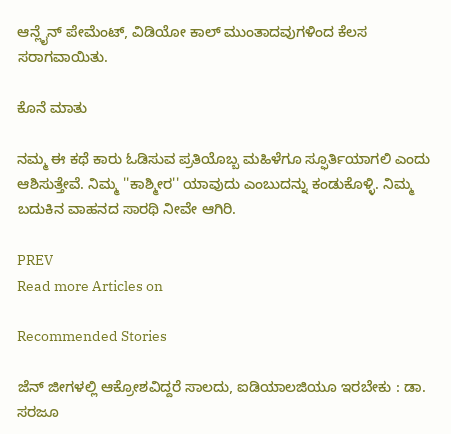ಆನ್ಲೈನ್ ಪೇಮೆಂಟ್, ವಿಡಿಯೋ ಕಾಲ್ ಮುಂತಾದವುಗಳಿಂದ ಕೆಲಸ ಸರಾಗವಾಯಿತು.

ಕೊನೆ ಮಾತು

ನಮ್ಮ ಈ ಕಥೆ ಕಾರು ಓಡಿಸುವ ಪ್ರತಿಯೊಬ್ಬ ಮಹಿಳೆಗೂ ಸ್ಫೂರ್ತಿಯಾಗಲಿ ಎಂದು ಆಶಿಸುತ್ತೇವೆ. ನಿಮ್ಮ ''ಕಾಶ್ಮೀರ'' ಯಾವುದು ಎಂಬುದನ್ನು ಕಂಡುಕೊಳ್ಳಿ. ನಿಮ್ಮ ಬದುಕಿನ ವಾಹನದ ಸಾರಥಿ ನೀವೇ ಆಗಿರಿ.

PREV
Read more Articles on

Recommended Stories

ಜೆನ್‌ ಜೀಗಳಲ್ಲಿ ಆಕ್ರೋಶವಿದ್ದರೆ ಸಾಲದು, ಐಡಿಯಾಲಜಿಯೂ ಇರಬೇಕು : ಡಾ. ಸರಜೂ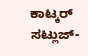ಕಾಟ್ಕರ್‌
ಸಟ್ಲುಜ್‌-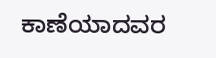ಕಾಣೆಯಾದವರ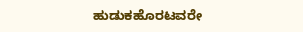ಹುಡುಕಹೊರಟವರೇ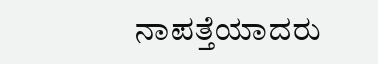ನಾಪತ್ತೆಯಾದರು